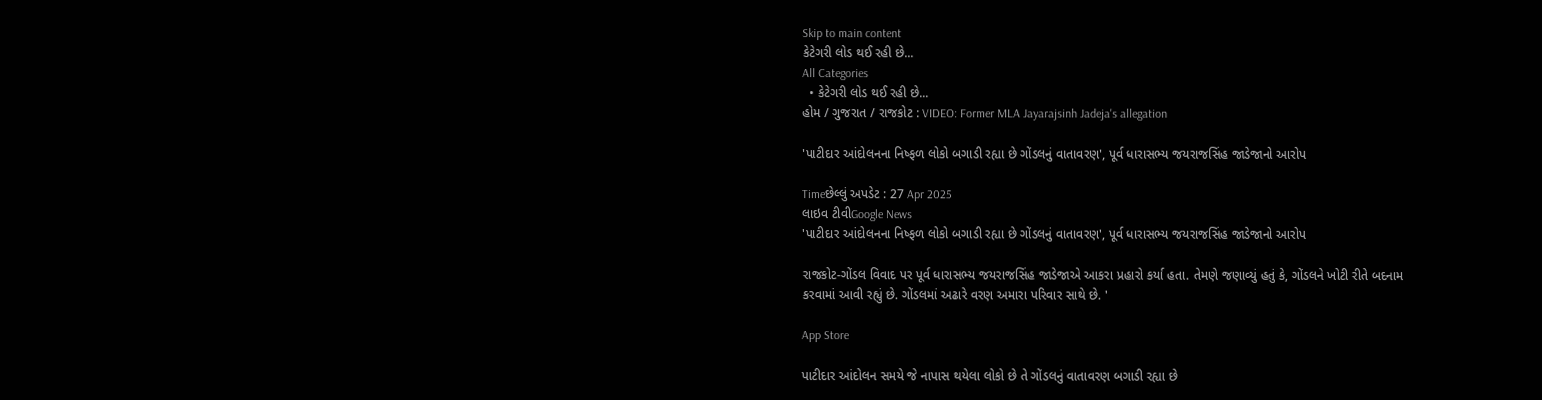Skip to main content
કેટેગરી લોડ થઈ રહી છે...
All Categories
  • કેટેગરી લોડ થઈ રહી છે...
હોમ / ગુજરાત / રાજકોટ : VIDEO: Former MLA Jayarajsinh Jadeja's allegation

'પાટીદાર આંદોલનના નિષ્ફળ લોકો બગાડી રહ્યા છે ગોંડલનું વાતાવરણ', પૂર્વ ધારાસભ્ય જયરાજસિંહ જાડેજાનો આરોપ

Timeછેલ્લું અપડેટ : 27 Apr 2025
લાઇવ ટીવીGoogle News
'પાટીદાર આંદોલનના નિષ્ફળ લોકો બગાડી રહ્યા છે ગોંડલનું વાતાવરણ', પૂર્વ ધારાસભ્ય જયરાજસિંહ જાડેજાનો આરોપ

રાજકોટ-ગોંડલ વિવાદ પર પૂર્વ ધારાસભ્ય જયરાજસિંહ જાડેજાએ આકરા પ્રહારો કર્યા હતા. તેમણે જણાવ્યું હતું કે, ગોંડલને ખોટી રીતે બદનામ કરવામાં આવી રહ્યું છે. ગોંડલમાં અઢારે વરણ અમારા પરિવાર સાથે છે. '

App Store

પાટીદાર આંદોલન સમયે જે નાપાસ થયેલા લોકો છે તે ગોંડલનું વાતાવરણ બગાડી રહ્યા છે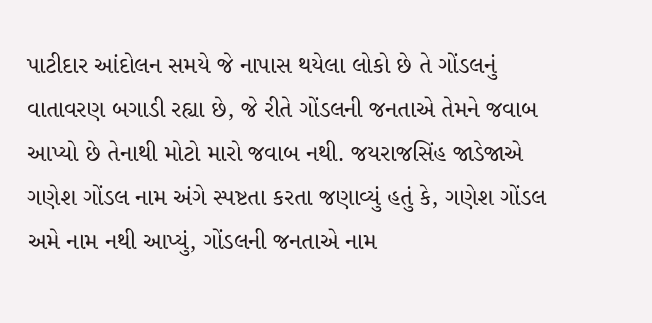પાટીદાર આંદોલન સમયે જે નાપાસ થયેલા લોકો છે તે ગોંડલનું વાતાવરણ બગાડી રહ્યા છે, જે રીતે ગોંડલની જનતાએ તેમને જવાબ આપ્યો છે તેનાથી મોટો મારો જવાબ નથી. જયરાજસિંહ જાડેજાએ ગણેશ ગોંડલ નામ અંગે સ્પષ્ટતા કરતા જણાવ્યું હતું કે, ગણેશ ગોંડલ અમે નામ નથી આપ્યું, ગોંડલની જનતાએ નામ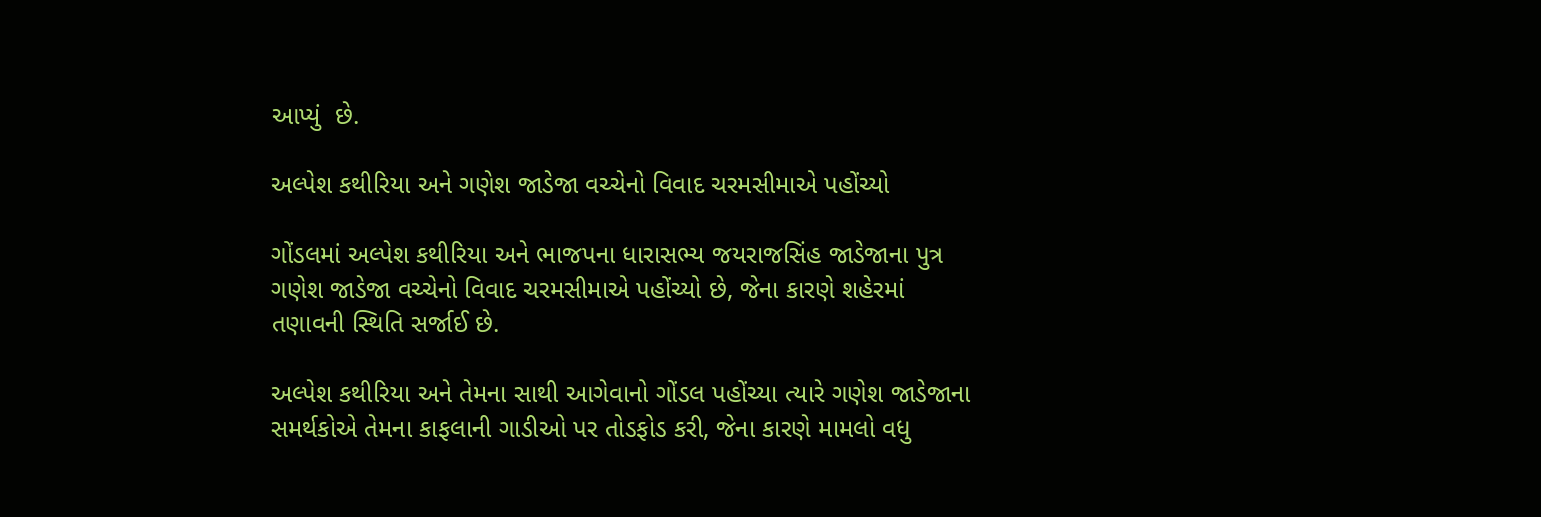આપ્યું  છે.

અલ્પેશ કથીરિયા અને ગણેશ જાડેજા વચ્ચેનો વિવાદ ચરમસીમાએ પહોંચ્યો

ગોંડલમાં અલ્પેશ કથીરિયા અને ભાજપના ધારાસભ્ય જયરાજસિંહ જાડેજાના પુત્ર ગણેશ જાડેજા વચ્ચેનો વિવાદ ચરમસીમાએ પહોંચ્યો છે, જેના કારણે શહેરમાં તણાવની સ્થિતિ સર્જાઈ છે.

અલ્પેશ કથીરિયા અને તેમના સાથી આગેવાનો ગોંડલ પહોંચ્યા ત્યારે ગણેશ જાડેજાના સમર્થકોએ તેમના કાફલાની ગાડીઓ પર તોડફોડ કરી, જેના કારણે મામલો વધુ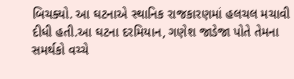બિચક્યો. આ ઘટનાએ સ્થાનિક રાજકારણમાં હલચલ મચાવી દીધી હતી.આ ઘટના દરમિયાન, ગણેશ જાડેજા પોતે તેમના સમર્થકો વચ્ચે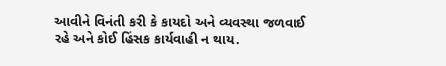આવીને વિનંતી કરી કે કાયદો અને વ્યવસ્થા જળવાઈ રહે અને કોઈ હિંસક કાર્યવાહી ન થાય.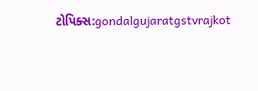ટોપિક્સ:gondalgujaratgstvrajkot